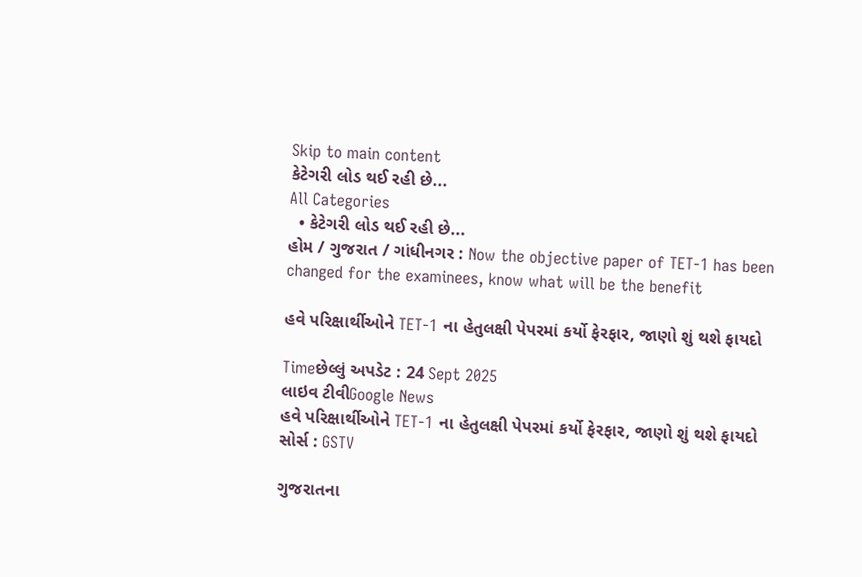Skip to main content
કેટેગરી લોડ થઈ રહી છે...
All Categories
  • કેટેગરી લોડ થઈ રહી છે...
હોમ / ગુજરાત / ગાંધીનગર : Now the objective paper of TET-1 has been changed for the examinees, know what will be the benefit

હવે પરિક્ષાર્થીઓને TET-1 ના હેતુલક્ષી પેપરમાં કર્યો ફેરફાર, જાણો શું થશે ફાયદો

Timeછેલ્લું અપડેટ : 24 Sept 2025
લાઇવ ટીવીGoogle News
હવે પરિક્ષાર્થીઓને TET-1 ના હેતુલક્ષી પેપરમાં કર્યો ફેરફાર, જાણો શું થશે ફાયદો
સોર્સ : GSTV

ગુજરાતના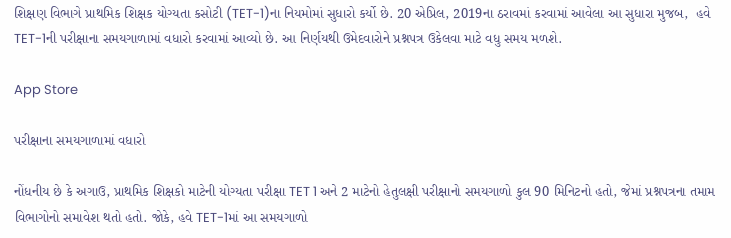શિક્ષણ વિભાગે પ્રાથમિક શિક્ષક યોગ્યતા કસોટી (TET-1)ના નિયમોમાં સુધારો કર્યો છે. 20 એપ્રિલ, 2019ના ઠરાવમાં કરવામાં આવેલા આ સુધારા મુજબ,  હવે TET-1ની પરીક્ષાના સમયગાળામાં વધારો કરવામાં આવ્યો છે. આ નિર્ણયથી ઉમેદવારોને પ્રશ્નપત્ર ઉકેલવા માટે વધુ સમય મળશે.

App Store

પરીક્ષાના સમયગાળામાં વધારો

નોંધનીય છે કે અગાઉ, પ્રાથમિક શિક્ષકો માટેની યોગ્યતા પરીક્ષા TET 1 અને 2 માટેનો હેતુલક્ષી પરીક્ષાનો સમયગાળો કુલ 90 મિનિટનો હતો, જેમાં પ્રશ્નપત્રના તમામ વિભાગોનો સમાવેશ થતો હતો. જોકે, હવે TET-1માં આ સમયગાળો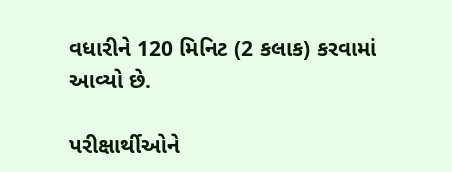વધારીને 120 મિનિટ (2 કલાક) કરવામાં આવ્યો છે.

પરીક્ષાર્થીઓને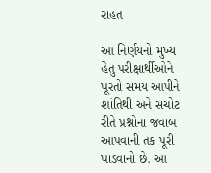રાહત

આ નિર્ણયનો મુખ્ય હેતુ પરીક્ષાર્થીઓને પૂરતો સમય આપીને શાંતિથી અને સચોટ રીતે પ્રશ્નોના જવાબ આપવાની તક પૂરી પાડવાનો છે. આ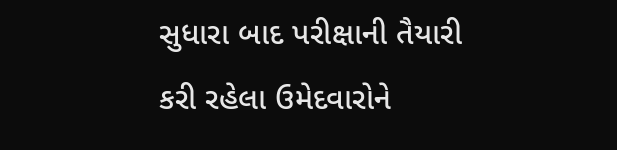સુધારા બાદ પરીક્ષાની તૈયારી કરી રહેલા ઉમેદવારોને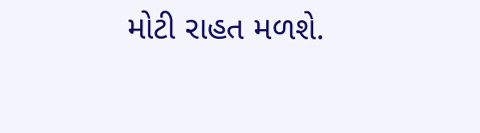મોટી રાહત મળશે.